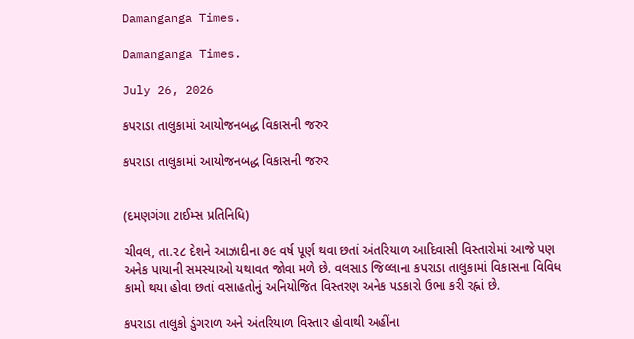Damanganga Times.

Damanganga Times.

July 26, 2026

કપરાડા તાલુકામાં આયોજનબદ્ધ વિકાસની જરુર

કપરાડા તાલુકામાં આયોજનબદ્ધ વિકાસની જરુર


(દમણગંગા ટાઈમ્સ પ્રતિનિધિ)

ચીવલ, તા.૨૮ દેશને આઝાદીના ૭૯ વર્ષ પૂર્ણ થવા છતાં અંતરિયાળ આદિવાસી વિસ્તારોમાં આજે પણ અનેક પાયાની સમસ્યાઓ યથાવત જોવા મળે છે. વલસાડ જિલ્લાના કપરાડા તાલુકામાં વિકાસના વિવિધ કામો થયા હોવા છતાં વસાહતોનું અનિયોજિત વિસ્તરણ અનેક પડકારો ઉભા કરી રહ્નાં છે.

કપરાડા તાલુકો ડુંગરાળ અને અંતરિયાળ વિસ્તાર હોવાથી અહીંના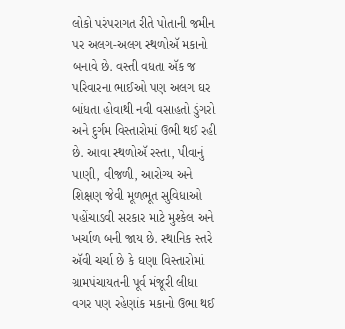લોકો પરંપરાગત રીતે પોતાની જમીન પર અલગ-અલગ સ્થળોઍ મકાનો બનાવે છે. વસ્તી વધતા ઍક જ પરિવારના ભાઈઓ પણ અલગ ઘર બાંધતા હોવાથી નવી વસાહતો ડુંગરો અને દુર્ગમ વિસ્તારોમાં ઉભી થઈ રહી છે. આવા સ્થળોઍ રસ્તા, પીવાનું પાણી, વીજળી, આરોગ્ય અને શિક્ષણ જેવી મૂળભૂત સુવિધાઓ પહોંચાડવી સરકાર માટે મુશ્કેલ અને ખર્ચાળ બની જાય છે. સ્થાનિક સ્તરે ઍવી ચર્ચા છે કે ઘણા વિસ્તારોમાં ગ્રામપંચાયતની પૂર્વ મંજૂરી લીધા વગર પણ રહેણાંક મકાનો ઉભા થઈ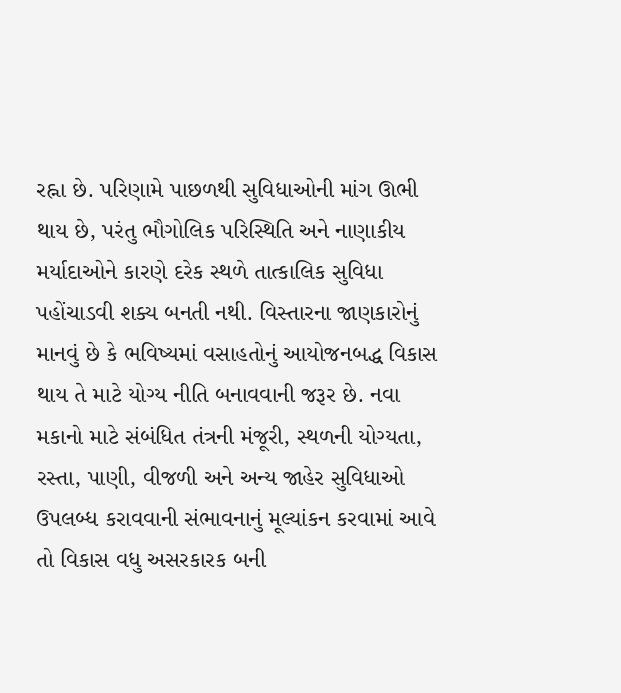રહ્ના છે. પરિણામે પાછળથી સુવિધાઓની માંગ ઊભી થાય છે, પરંતુ ભૌગોલિક પરિસ્થિતિ અને નાણાકીય મર્યાદાઓને કારણે દરેક સ્થળે તાત્કાલિક સુવિધા પહોંચાડવી શક્ય બનતી નથી. વિસ્તારના જાણકારોનું માનવું છે કે ભવિષ્યમાં વસાહતોનું આયોજનબદ્ધ વિકાસ થાય તે માટે યોગ્ય નીતિ બનાવવાની જરૂર છે. નવા મકાનો માટે સંબંધિત તંત્રની મંજૂરી, સ્થળની યોગ્યતા, રસ્તા, પાણી, વીજળી અને અન્ય જાહેર સુવિધાઓ ઉપલબ્ધ કરાવવાની સંભાવનાનું મૂલ્યાંકન કરવામાં આવે તો વિકાસ વધુ અસરકારક બની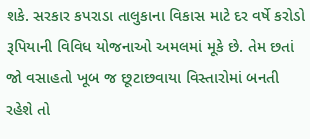શકે. સરકાર કપરાડા તાલુકાના વિકાસ માટે દર વર્ષે કરોડો રૂપિયાની વિવિધ યોજનાઓ અમલમાં મૂકે છે. તેમ છતાં જો વસાહતો ખૂબ જ છૂટાછવાયા વિસ્તારોમાં બનતી રહેશે તો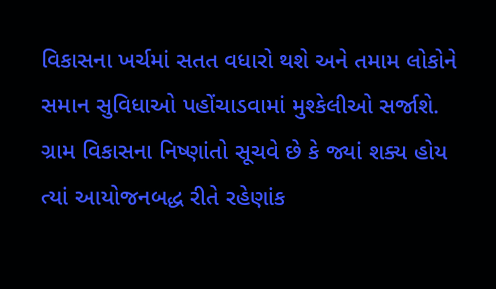વિકાસના ખર્ચમાં સતત વધારો થશે અને તમામ લોકોને સમાન સુવિધાઓ પહોંચાડવામાં મુશ્કેલીઓ સર્જાશે. ગ્રામ વિકાસના નિષ્ણાંતો સૂચવે છે કે જ્યાં શક્ય હોય ત્યાં આયોજનબદ્ધ રીતે રહેણાંક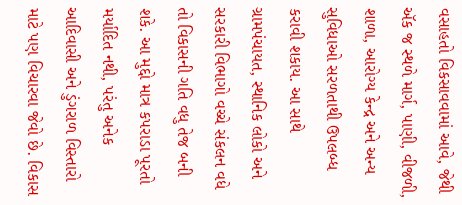વસાહતો વિકસાવવામાં આવે, જેથી ઍક જ સ્થળે માર્ગ, પાણી, વીજળી, શાળા, આરોગ્ય કેન્દ્ર અને અન્ય સુવિધાઓ સરળતાથી ઉપલબ્ધ કરાવી શકાય. આ સાથે ગ્રામપંચાયત, સ્થાનિક લોકો અને સરકારી વિભાગો વચ્ચે સંકલન વધે તો વિકાસની ગતિ વધુ તેજ બની શકે. આ મુદ્દો માત્ર કપરાડા પૂરતો મર્યાદિત નથી, પરંતુ અનેક આદિવાસી અને ડુંગરાળ વિસ્તારો માટે પણ વિચારવા જેવો છે. વિકાસ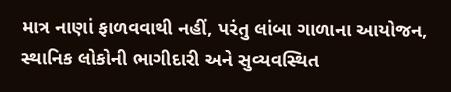માત્ર નાણાં ફાળવવાથી નહીં, પરંતુ લાંબા ગાળાના આયોજન, સ્થાનિક લોકોની ભાગીદારી અને સુવ્યવસ્થિત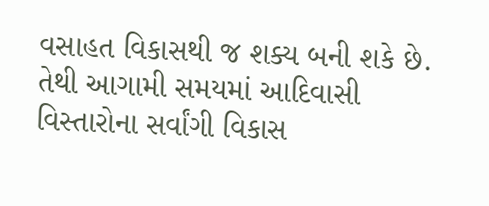વસાહત વિકાસથી જ શક્ય બની શકે છે. તેથી આગામી સમયમાં આદિવાસી વિસ્તારોના સર્વાંગી વિકાસ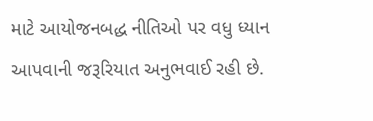માટે આયોજનબદ્ધ નીતિઓ પર વધુ ધ્યાન આપવાની જરૂરિયાત અનુભવાઈ રહી છે.